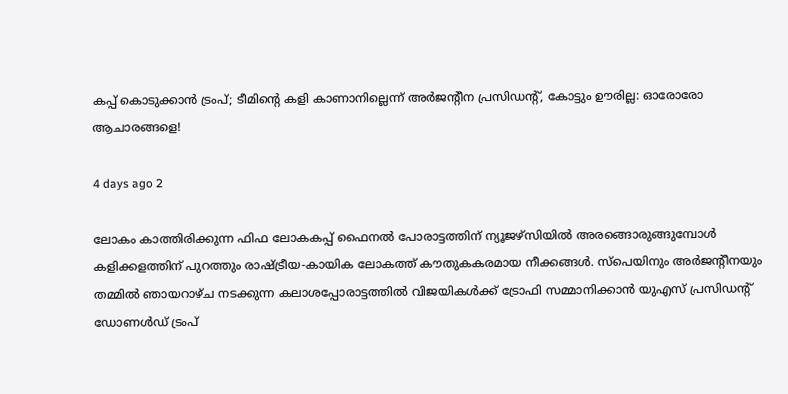കപ്പ് കൊടുക്കാൻ ട്രംപ്; ടീമിന്റെ കളി കാണാനില്ലെന്ന് അർജന്റീന പ്രസിഡന്റ്, കോട്ടും ഊരില്ല: ഓരോരോ ആചാരങ്ങളെ!

4 days ago 2

ലോകം കാത്തിരിക്കുന്ന ഫിഫ ലോകകപ്പ് ഫൈനൽ പോരാട്ടത്തിന് ന്യൂജഴ്‌സിയിൽ അരങ്ങൊരുങ്ങുമ്പോൾ കളിക്കളത്തിന് പുറത്തും രാഷ്ട്രീയ-കായിക ലോകത്ത് കൗതുകകരമായ നീക്കങ്ങൾ. സ്പെയിനും അർജന്റീനയും തമ്മിൽ ഞായറാഴ്ച നടക്കുന്ന കലാശപ്പോരാട്ടത്തിൽ വിജയികൾക്ക് ട്രോഫി സമ്മാനിക്കാൻ യുഎസ് പ്രസിഡന്റ് ഡോണൾഡ് ട്രംപ്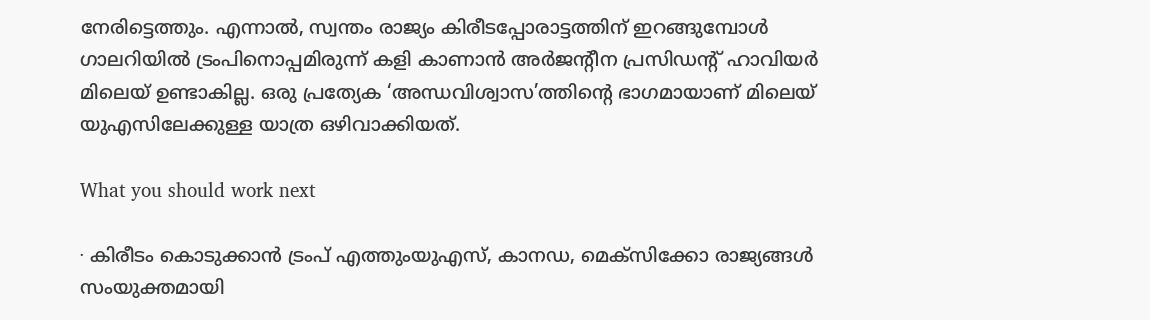നേരിട്ടെത്തും. എന്നാൽ, സ്വന്തം രാജ്യം കിരീടപ്പോരാട്ടത്തിന് ഇറങ്ങുമ്പോൾ ഗാലറിയിൽ ട്രംപിനൊപ്പമിരുന്ന് കളി കാണാൻ അർജന്റീന പ്രസിഡന്റ് ഹാവിയർ മിലെയ് ഉണ്ടാകില്ല. ഒരു പ്രത്യേക ‘അന്ധവിശ്വാസ’ത്തിന്റെ ഭാഗമായാണ് മിലെയ് യുഎസിലേക്കുള്ള യാത്ര ഒഴിവാക്കിയത്.

What you should work next

∙ കിരീടം കൊടുക്കാൻ ട്രംപ് എത്തുംയുഎസ്, കാനഡ, മെക്സിക്കോ രാജ്യങ്ങൾ സംയുക്തമായി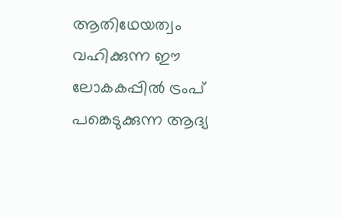ആതിഥേയത്വം വഹിക്കുന്ന ഈ ലോകകപ്പിൽ ട്രംപ് പങ്കെടുക്കുന്ന ആദ്യ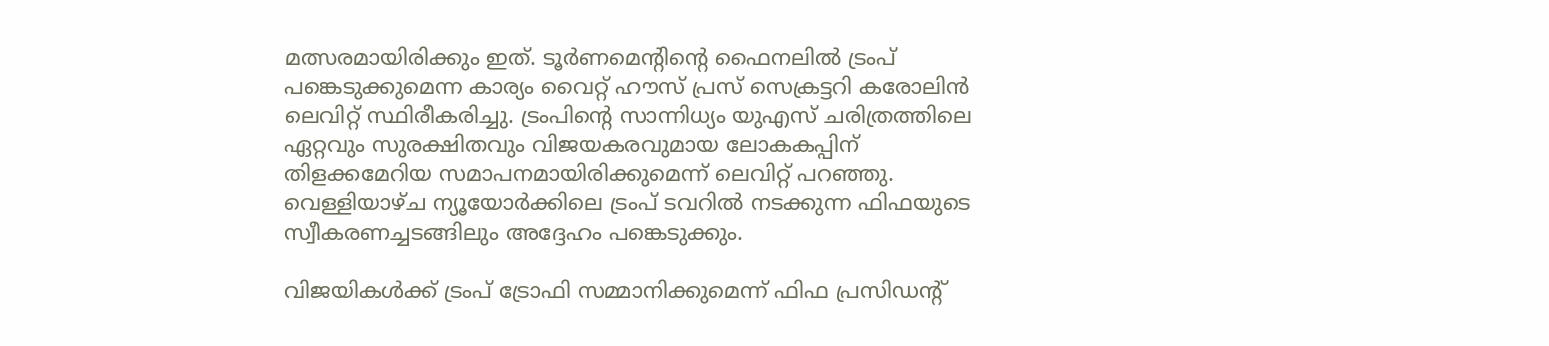മത്സരമായിരിക്കും ഇത്. ടൂർണമെന്റിന്റെ ഫൈനലിൽ ട്രംപ് പങ്കെടുക്കുമെന്ന കാര്യം വൈറ്റ് ഹൗസ് പ്രസ് സെക്രട്ടറി കരോലിൻ ലെവിറ്റ് സ്ഥിരീകരിച്ചു. ട്രംപിന്റെ സാന്നിധ്യം യുഎസ് ചരിത്രത്തിലെ ഏറ്റവും സുരക്ഷിതവും വിജയകരവുമായ ലോകകപ്പിന് തിളക്കമേറിയ സമാപനമായിരിക്കുമെന്ന് ലെവിറ്റ് പറഞ്ഞു. വെള്ളിയാഴ്ച ന്യൂയോർക്കിലെ ട്രംപ് ടവറിൽ നടക്കുന്ന ഫിഫയുടെ സ്വീകരണച്ചടങ്ങിലും അദ്ദേഹം പങ്കെടുക്കും.

വിജയികൾക്ക് ട്രംപ് ട്രോഫി സമ്മാനിക്കുമെന്ന് ഫിഫ പ്രസിഡന്റ്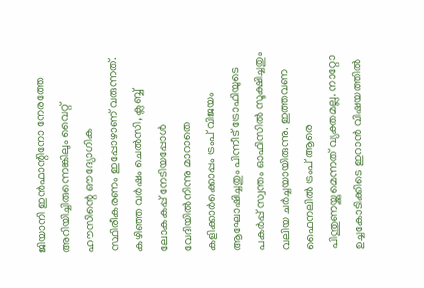ജിയാനി ഇൻഫാന്റിനോ നേരത്തേ അറിയിച്ചിരുന്നെങ്കിലും വൈറ്റ് ഹൗസിന്റെ ഔദ്യോഗിക സ്ഥിരീകരണം ഇപ്പോഴാണ് വരുന്നത്. കഴിഞ്ഞ വർഷം ചെൽസി, ക്ലബ്ബ് ലോകകപ്പ് നേടിയപ്പോൾ വേദിയിൽനിന്നു മാറാതെ കളിക്കാർക്കൊപ്പം ട്രംപ് വിജയം ആഘോഷിച്ചതും പിന്നീട് ട്രോഫിയുടെ പകർപ്പ് സ്വന്തം ഓഫിസിൽ സൂക്ഷിച്ചതും വലിയ ചർച്ചയായിരുന്നു. ഇത്തവണ ഫൈനലിൽ ട്രംപ് ആരെ പിന്തുണയ്ക്കുമെന്നത് വ്യക്തമല്ല. നാറ്റോ ഉച്ചകോടിക്കിടെ ഇറാൻ വിഷയത്തിൽ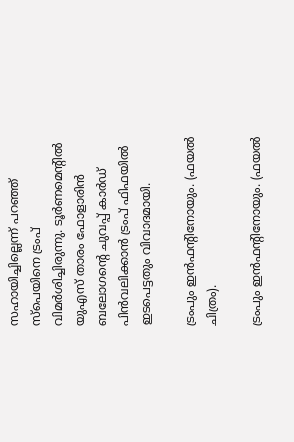സഹായിച്ചില്ലെന്ന് പറഞ്ഞ് സ്പെയിനെ ട്രംപ് വിമർശിച്ചിരുന്നു. ടൂർണമെന്റിൽ യുഎസ് താരം ഫോളാരിൻ ബലോഗന്റെ ചുവപ്പ് കാർഡ് പിൻവലിക്കാൻ ട്രംപ് ഫിഫയിൽ ഇടപെട്ടതും വിവാദമായി.

ട്രംപും ഇൻഫന്റിനോയും. (ഫയൽ ചിത്രം).

ട്രംപും ഇൻഫന്റിനോയും. (ഫയൽ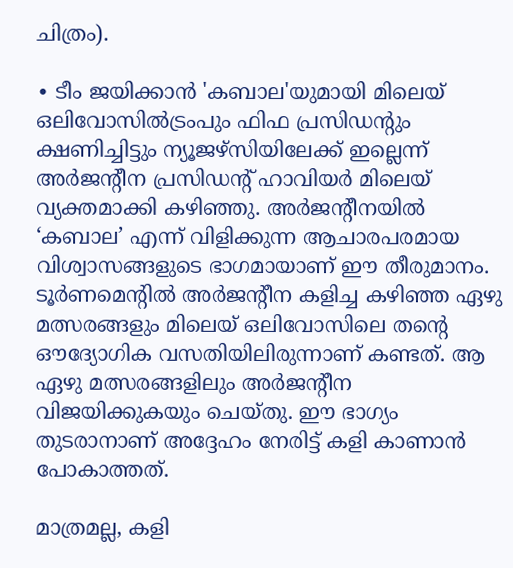ചിത്രം).

∙ ടീം ജയിക്കാൻ 'കബാല'യുമായി മിലെയ് ഒലിവോസിൽട്രംപും ഫിഫ പ്രസിഡന്റും ക്ഷണിച്ചിട്ടും ന്യൂജഴ്‌സിയിലേക്ക് ഇല്ലെന്ന് അർജന്റീന പ്രസിഡന്റ് ഹാവിയർ മിലെയ് വ്യക്തമാക്കി കഴിഞ്ഞു. അർജന്റീനയിൽ ‘കബാല’ എന്ന് വിളിക്കുന്ന ആചാരപരമായ വിശ്വാസങ്ങളുടെ ഭാഗമായാണ് ഈ തീരുമാനം. ടൂർണമെന്റിൽ അർജന്റീന കളിച്ച കഴിഞ്ഞ ഏഴു മത്സരങ്ങളും മിലെയ് ഒലിവോസിലെ തന്റെ ഔദ്യോഗിക വസതിയിലിരുന്നാണ് കണ്ടത്. ആ ഏഴു മത്സരങ്ങളിലും അർജന്റീന വിജയിക്കുകയും ചെയ്തു. ഈ ഭാഗ്യം തുടരാനാണ് അദ്ദേഹം നേരിട്ട് കളി കാണാൻ പോകാത്തത്.

മാത്രമല്ല, കളി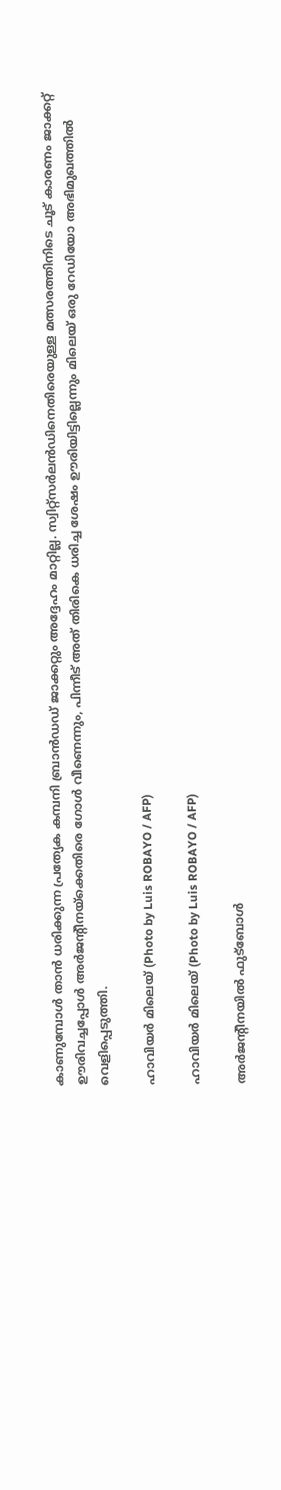കാണുമ്പോൾ താൻ ധരിക്കുന്ന പ്രത്യേക കമ്പനി ബ്രാൻഡഡ് ജാക്കറ്റും അദ്ദേഹം മാറ്റില്ല. സ്വിറ്റ്‌സർലൻഡിനെതിരെയുള്ള മത്സരത്തിനിടെ ചൂട് കാരണം ജാക്കറ്റ് ഊരിവച്ചപ്പോൾ അർജന്റീനയ്‌ക്കെതിരെ ഗോൾ വീണെന്നും, പിന്നീട് അത് തിരികെ ധരിച്ച ശേഷം ഊരിയിട്ടില്ലെന്നും മിലെയ് ഒരു റേഡിയോ അഭിമുഖത്തിൽ വെളിപ്പെടുത്തി.

ഹാവിയർ മിലെയ് (Photo by Luis ROBAYO / AFP)

ഹാവിയർ മിലെയ് (Photo by Luis ROBAYO / AFP)

അർജന്റീനയിൽ ഫുട്ബോൾ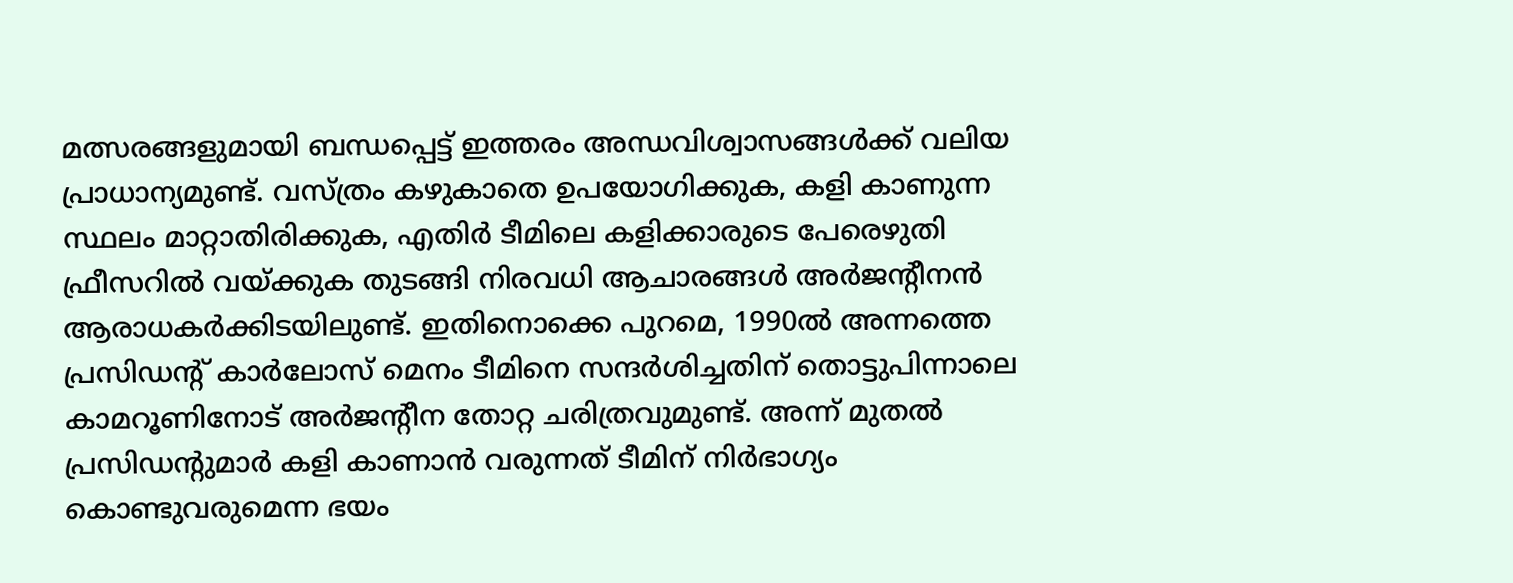മത്സരങ്ങളുമായി ബന്ധപ്പെട്ട് ഇത്തരം അന്ധവിശ്വാസങ്ങൾക്ക് വലിയ പ്രാധാന്യമുണ്ട്. വസ്ത്രം കഴുകാതെ ഉപയോഗിക്കുക, കളി കാണുന്ന സ്ഥലം മാറ്റാതിരിക്കുക, എതിർ ടീമിലെ കളിക്കാരുടെ പേരെഴുതി ഫ്രീസറിൽ വയ്ക്കുക തുടങ്ങി നിരവധി ആചാരങ്ങൾ അർജന്റീനൻ ആരാധകർക്കിടയിലുണ്ട്. ഇതിനൊക്കെ പുറമെ, 1990ൽ അന്നത്തെ പ്രസിഡന്റ് കാർലോസ് മെനം ടീമിനെ സന്ദർശിച്ചതിന് തൊട്ടുപിന്നാലെ കാമറൂണിനോട് അർജന്റീന തോറ്റ ചരിത്രവുമുണ്ട്. അന്ന് മുതൽ പ്രസിഡന്റുമാർ കളി കാണാൻ വരുന്നത് ടീമിന് നിർഭാഗ്യം കൊണ്ടുവരുമെന്ന ഭയം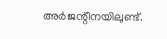അർജന്റീനയിലുണ്ട്.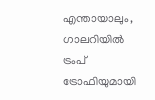എന്തായാലും, ഗാലറിയിൽ ട്രംപ് ട്രോഫിയുമായി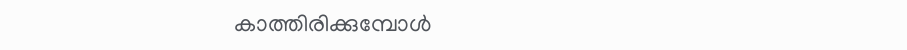കാത്തിരിക്കുമ്പോൾ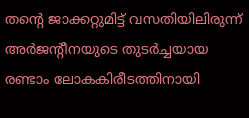തന്റെ ജാക്കറ്റുമിട്ട് വസതിയിലിരുന്ന് അർജന്റീനയുടെ തുടർച്ചയായ രണ്ടാം ലോകകിരീടത്തിനായി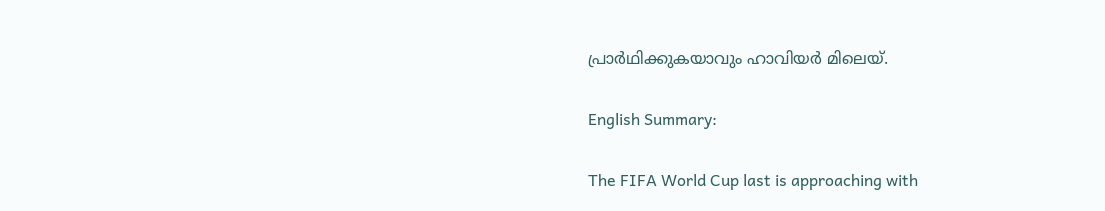പ്രാർഥിക്കുകയാവും ഹാവിയർ മിലെയ്.

English Summary:

The FIFA World Cup last is approaching with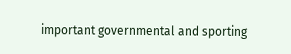important governmental and sporting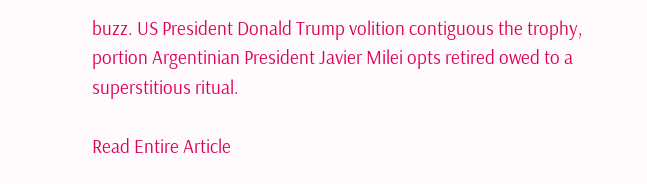buzz. US President Donald Trump volition contiguous the trophy, portion Argentinian President Javier Milei opts retired owed to a superstitious ritual.

Read Entire Article